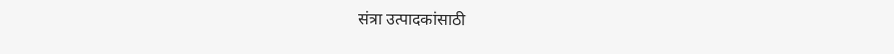संत्रा उत्पादकांसाठी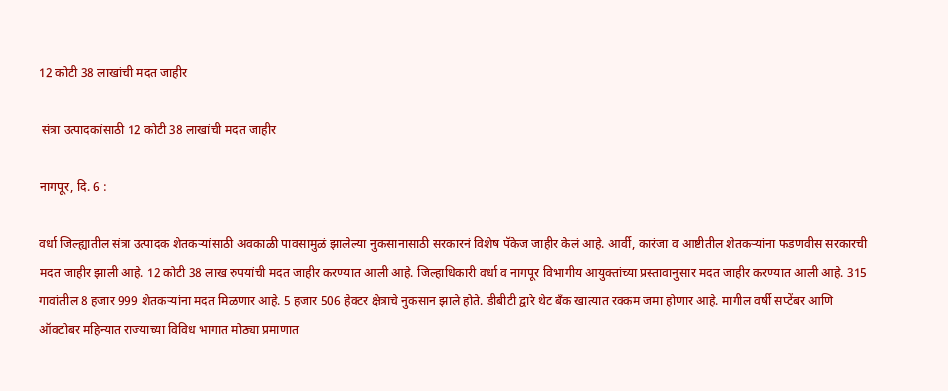12 कोटी 38 लाखांची मदत जाहीर

 संत्रा उत्पादकांसाठी 12 कोटी 38 लाखांची मदत जाहीर

नागपूर, दि. 6 :

वर्धा जिल्ह्यातील संत्रा उत्पादक शेतकऱ्यांसाठी अवकाळी पावसामुळं झालेल्या नुकसानासाठी सरकारनं विशेष पॅकेज जाहीर केलं आहे. आर्वी, कारंजा व आष्टीतील शेतकऱ्यांना फडणवीस सरकारची मदत जाहीर झाली आहे. 12 कोटी 38 लाख रुपयांची मदत जाहीर करण्यात आली आहे. जिल्हाधिकारी वर्धा व नागपूर विभागीय आयुक्तांच्या प्रस्तावानुसार मदत जाहीर करण्यात आली आहे. 315 गावांतील 8 हजार 999 शेतकऱ्यांना मदत मिळणार आहे. 5 हजार 506 हेक्टर क्षेत्राचे नुकसान झाले होते. डीबीटी द्वारे थेट बँक खात्यात रक्कम जमा होणार आहे. मागील वर्षी सप्टेंबर आणि ऑक्टोबर महिन्यात राज्याच्या विविध भागात मोठ्या प्रमाणात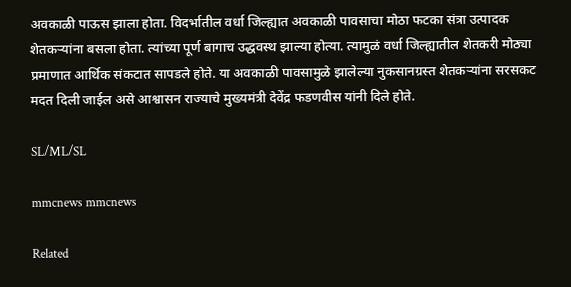अवकाळी पाऊस झाला होता. विदर्भातील वर्धा जिल्ह्यात अवकाळी पावसाचा मोठा फटका संत्रा उत्पादक शेतकऱ्यांना बसला होता. त्यांच्या पूर्ण बागाच उद्धवस्थ झाल्या होत्या. त्यामुळं वर्धा जिल्ह्यातील शेतकरी मोठ्या प्रमाणात आर्थिक संकटात सापडले होते. या अवकाळी पावसामुळे झालेल्या नुकसानग्रस्त शेतकऱ्यांना सरसकट मदत दिली जाईल असे आश्वासन राज्याचे मुख्यमंत्री देवेंद्र फडणवीस यांनी दिले होते.

SL/ML/SL

mmcnews mmcnews

Related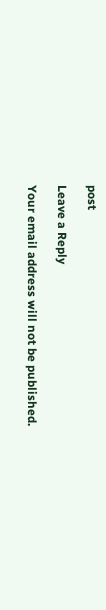post

Leave a Reply

Your email address will not be published.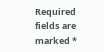Required fields are marked *